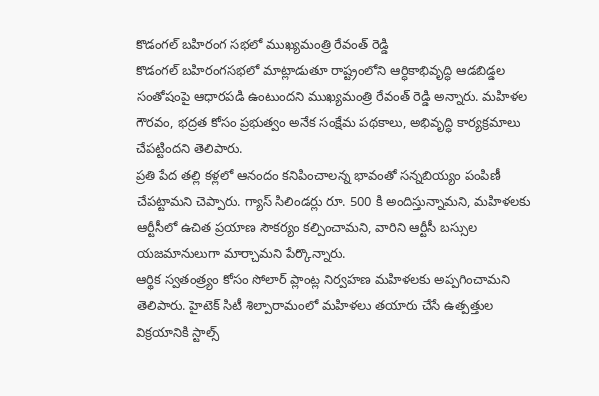కొడంగల్ బహిరంగ సభలో ముఖ్యమంత్రి రేవంత్ రెడ్డి
కొడంగల్ బహిరంగసభలో మాట్లాడుతూ రాష్ట్రంలోని ఆర్ధికాభివృద్ధి ఆడబిడ్డల సంతోషంపై ఆధారపడి ఉంటుందని ముఖ్యమంత్రి రేవంత్ రెడ్డి అన్నారు. మహిళల గౌరవం, భద్రత కోసం ప్రభుత్వం అనేక సంక్షేమ పథకాలు, అభివృద్ధి కార్యక్రమాలు చేపట్టిందని తెలిపారు.
ప్రతి పేద తల్లి కళ్లలో ఆనందం కనిపించాలన్న భావంతో సన్నబియ్యం పంపిణీ చేపట్టామని చెప్పారు. గ్యాస్ సిలిండర్లు రూ. 500 కి అందిస్తున్నామని, మహిళలకు ఆర్టీసీలో ఉచిత ప్రయాణ సౌకర్యం కల్పించామని, వారిని ఆర్టీసీ బస్సుల యజమానులుగా మార్చామని పేర్కొన్నారు.
ఆర్థిక స్వతంత్ర్యం కోసం సోలార్ ప్లాంట్ల నిర్వహణ మహిళలకు అప్పగించామని తెలిపారు. హైటెక్ సిటీ శిల్పారామంలో మహిళలు తయారు చేసే ఉత్పత్తుల విక్రయానికి స్టాల్స్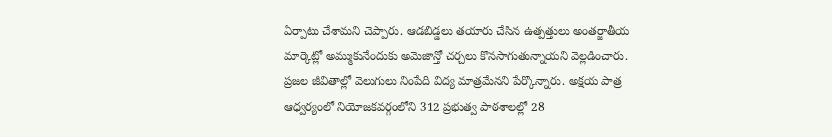ఏర్పాటు చేశామని చెప్పారు. ఆడబిడ్డలు తయారు చేసిన ఉత్పత్తులు అంతర్జాతీయ మార్కెట్లో అమ్ముకునేందుకు అమెజాన్తో చర్చలు కొనసాగుతున్నాయని వెల్లడించారు.
ప్రజల జీవితాల్లో వెలుగులు నింపేది విద్య మాత్రమేనని పేర్కొన్నారు. అక్షయ పాత్ర ఆధ్వర్యంలో నియోజకవర్గంలోని 312 ప్రభుత్వ పాఠశాలల్లో 28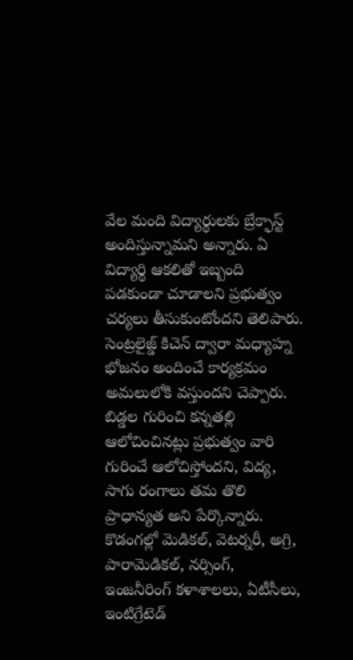వేల మంది విద్యార్థులకు బ్రేక్ఫాస్ట్ అందిస్తున్నామని అన్నారు. ఏ విద్యార్థి ఆకలితో ఇబ్బంది పడకుండా చూడాలని ప్రభుత్వం చర్యలు తీసుకుంటోందని తెలిపారు. సెంట్రలైజ్డ్ కిచెన్ ద్వారా మధ్యాహ్న భోజనం అందించే కార్యక్రమం అమలులోకి వస్తుందని చెప్పారు.
బిడ్డల గురించి కన్నతల్లి ఆలోచించినట్లు ప్రభుత్వం వారి గురించే ఆలోచిస్తోందని, విద్య, సాగు రంగాలు తమ తొలి ప్రాధాన్యత అని పేర్కొన్నారు.
కొడంగల్లో మెడికల్, వెటర్నరీ, అగ్రి, పారామెడికల్, నర్సింగ్, ఇంజనీరింగ్ కళాశాలలు, ఏటీసీలు, ఇంటిగ్రేటెడ్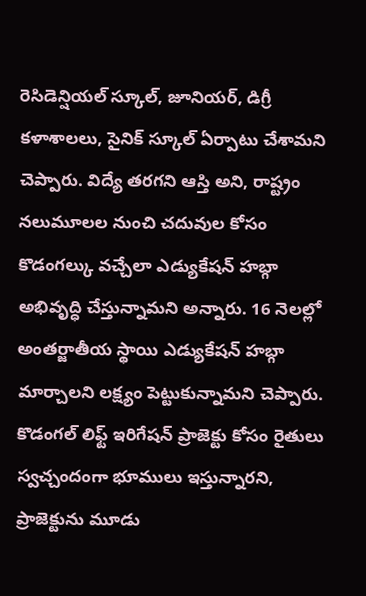రెసిడెన్షియల్ స్కూల్, జూనియర్, డిగ్రీ కళాశాలలు, సైనిక్ స్కూల్ ఏర్పాటు చేశామని చెప్పారు. విద్యే తరగని ఆస్తి అని, రాష్ట్రం నలుమూలల నుంచి చదువుల కోసం కొడంగల్కు వచ్చేలా ఎడ్యుకేషన్ హబ్గా అభివృద్ధి చేస్తున్నామని అన్నారు. 16 నెలల్లో అంతర్జాతీయ స్థాయి ఎడ్యుకేషన్ హబ్గా మార్చాలని లక్ష్యం పెట్టుకున్నామని చెప్పారు.
కొడంగల్ లిఫ్ట్ ఇరిగేషన్ ప్రాజెక్టు కోసం రైతులు స్వచ్చందంగా భూములు ఇస్తున్నారని, ప్రాజెక్టును మూడు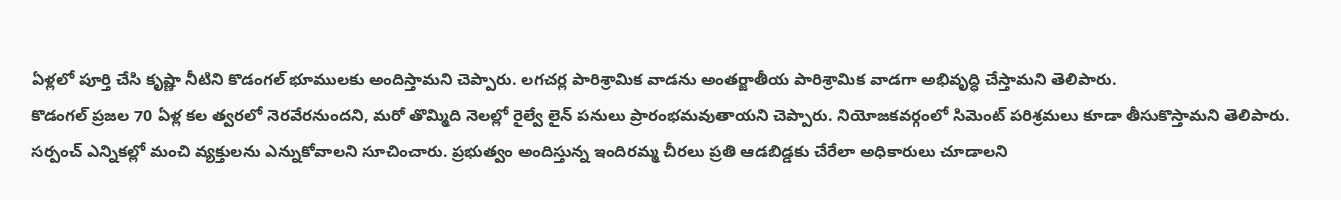ఏళ్లలో పూర్తి చేసి కృష్ణా నీటిని కొడంగల్ భూములకు అందిస్తామని చెప్పారు. లగచర్ల పారిశ్రామిక వాడను అంతర్జాతీయ పారిశ్రామిక వాడగా అభివృద్ధి చేస్తామని తెలిపారు.
కొడంగల్ ప్రజల 70 ఏళ్ల కల త్వరలో నెరవేరనుందని, మరో తొమ్మిది నెలల్లో రైల్వే లైన్ పనులు ప్రారంభమవుతాయని చెప్పారు. నియోజకవర్గంలో సిమెంట్ పరిశ్రమలు కూడా తీసుకొస్తామని తెలిపారు.
సర్పంచ్ ఎన్నికల్లో మంచి వ్యక్తులను ఎన్నుకోవాలని సూచించారు. ప్రభుత్వం అందిస్తున్న ఇందిరమ్మ చీరలు ప్రతి ఆడబిడ్డకు చేరేలా అధికారులు చూడాలని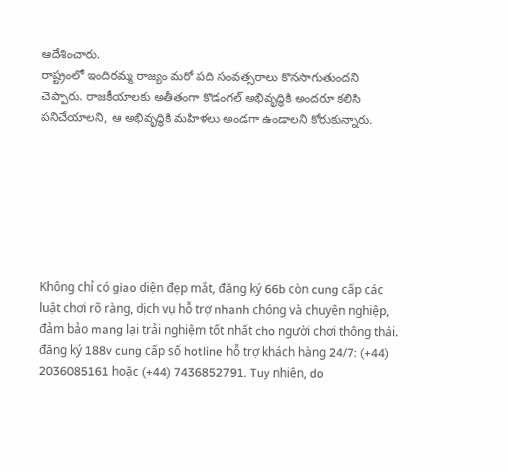ఆదేశించారు.
రాష్ట్రంలో ఇందిరమ్మ రాజ్యం మరో పది సంవత్సరాలు కొనసాగుతుందని చెప్పారు. రాజకీయాలకు అతీతంగా కొడంగల్ అభివృద్ధికి అందరూ కలిసి పనిచేయాలని, ఆ అభివృద్ధికి మహిళలు అండగా ఉండాలని కోరుకున్నారు.







Không chỉ có giao diện đẹp mắt, đăng ký 66b còn cung cấp các luật chơi rõ ràng, dịch vụ hỗ trợ nhanh chóng và chuyên nghiệp, đảm bảo mang lại trải nghiệm tốt nhất cho người chơi thông thái.
đăng ký 188v cung cấp số hotline hỗ trợ khách hàng 24/7: (+44) 2036085161 hoặc (+44) 7436852791. Tuy nhiên, do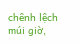chênh lệch múi giờ,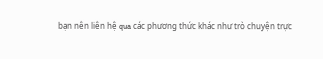bạn nên liên hệ qua các phương thức khác như trò chuyện trực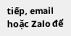tiếp, email hoặc Zalo để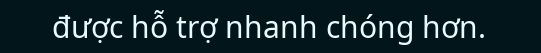được hỗ trợ nhanh chóng hơn.